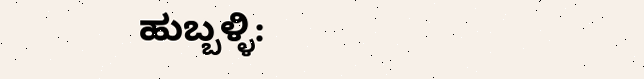ಹುಬ್ಬಳ್ಳಿ: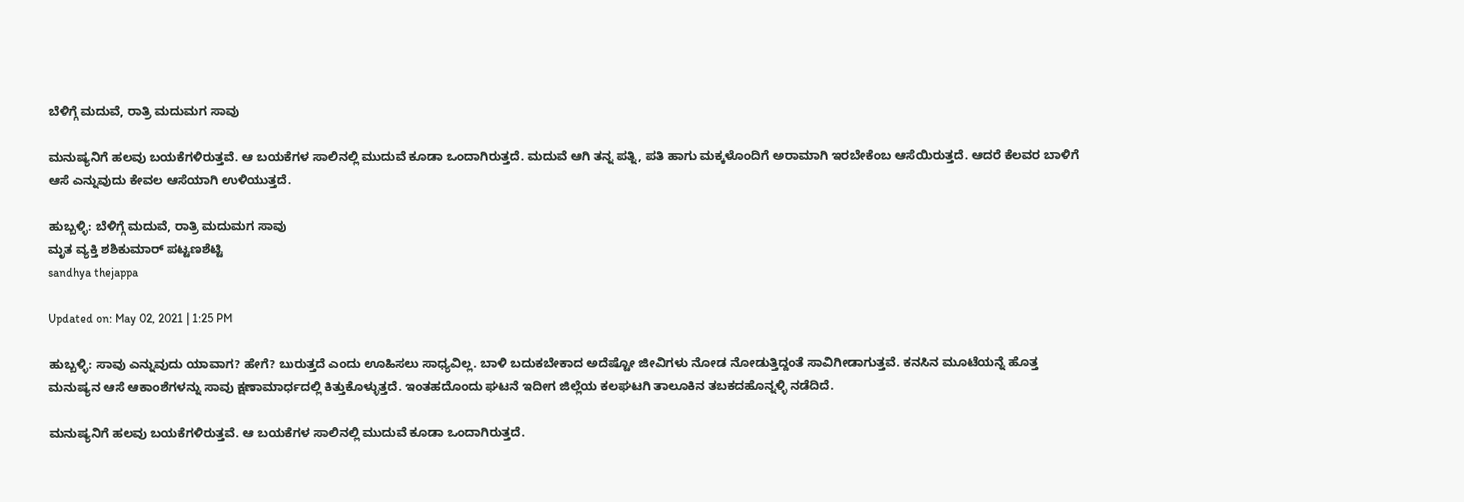ಬೆಳಿಗ್ಗೆ ಮದುವೆ, ರಾತ್ರಿ ಮದುಮಗ ಸಾವು

ಮನುಷ್ಯನಿಗೆ ಹಲವು ಬಯಕೆಗಳಿರುತ್ತವೆ. ಆ ಬಯಕೆಗಳ ಸಾಲಿನಲ್ಲಿ ಮುದುವೆ ಕೂಡಾ ಒಂದಾಗಿರುತ್ತದೆ. ಮದುವೆ ಆಗಿ ತನ್ನ ಪತ್ನಿ, ಪತಿ ಹಾಗು ಮಕ್ಕಳೊಂದಿಗೆ ಅರಾಮಾಗಿ ಇರಬೇಕೆಂಬ ಆಸೆಯಿರುತ್ತದೆ. ಆದರೆ ಕೆಲವರ ಬಾಳಿಗೆ ಆಸೆ ಎನ್ನುವುದು ಕೇವಲ ಆಸೆಯಾಗಿ ಉಳಿಯುತ್ತದೆ.

ಹುಬ್ಬಳ್ಳಿ: ಬೆಳಿಗ್ಗೆ ಮದುವೆ, ರಾತ್ರಿ ಮದುಮಗ ಸಾವು
ಮೃತ ವ್ಯಕ್ತಿ ಶಶಿಕುಮಾರ್ ಪಟ್ಟಣಶೆಟ್ಟಿ
sandhya thejappa

Updated on: May 02, 2021 | 1:25 PM

ಹುಬ್ಬಳ್ಳಿ: ಸಾವು ಎನ್ನುವುದು ಯಾವಾಗ? ಹೇಗೆ? ಬುರುತ್ತದೆ ಎಂದು ಊಹಿಸಲು ಸಾಧ್ಯವಿಲ್ಲ. ಬಾಳಿ ಬದುಕಬೇಕಾದ ಅದೆಷ್ಟೋ ಜೀವಿಗಳು ನೋಡ ನೋಡುತ್ತಿದ್ದಂತೆ ಸಾವಿಗೀಡಾಗುತ್ತವೆ. ಕನಸಿನ ಮೂಟೆಯನ್ನೆ ಹೊತ್ತ ಮನುಷ್ಯನ ಆಸೆ ಆಕಾಂಶೆಗಳನ್ನು ಸಾವು ಕ್ಷಣಾಮಾರ್ಧದಲ್ಲಿ ಕಿತ್ತುಕೊಳ್ಳುತ್ತದೆ. ಇಂತಹದೊಂದು ಘಟನೆ ಇದೀಗ ಜಿಲ್ಲೆಯ ಕಲಘಟಗಿ ತಾಲೂಕಿನ ತಬಕದಹೊನ್ನಳ್ಳಿ ನಡೆದಿದೆ.

ಮನುಷ್ಯನಿಗೆ ಹಲವು ಬಯಕೆಗಳಿರುತ್ತವೆ. ಆ ಬಯಕೆಗಳ ಸಾಲಿನಲ್ಲಿ ಮುದುವೆ ಕೂಡಾ ಒಂದಾಗಿರುತ್ತದೆ.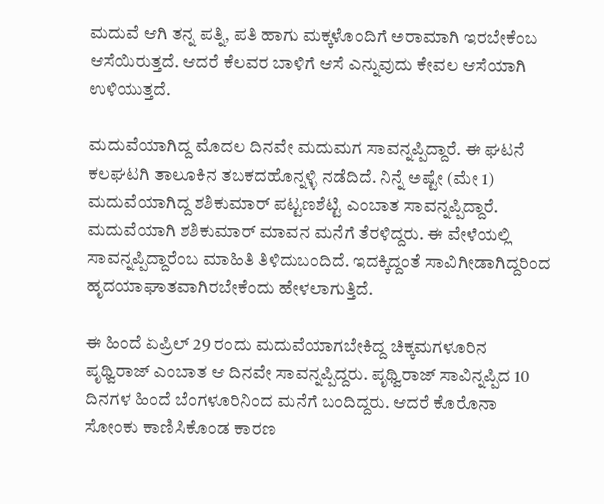ಮದುವೆ ಆಗಿ ತನ್ನ ಪತ್ನಿ, ಪತಿ ಹಾಗು ಮಕ್ಕಳೊಂದಿಗೆ ಅರಾಮಾಗಿ ಇರಬೇಕೆಂಬ ಆಸೆಯಿರುತ್ತದೆ. ಆದರೆ ಕೆಲವರ ಬಾಳಿಗೆ ಆಸೆ ಎನ್ನುವುದು ಕೇವಲ ಆಸೆಯಾಗಿ ಉಳಿಯುತ್ತದೆ.

ಮದುವೆಯಾಗಿದ್ದ ಮೊದಲ ದಿನವೇ ಮದುಮಗ ಸಾವನ್ನಪ್ಪಿದ್ದಾರೆ. ಈ ಘಟನೆ ಕಲಘಟಗಿ ತಾಲೂಕಿನ ತಬಕದಹೊನ್ನಳ್ಳಿ ನಡೆದಿದೆ. ನಿನ್ನೆ ಅಷ್ಟೇ (ಮೇ 1) ಮದುವೆಯಾಗಿದ್ದ ಶಶಿಕುಮಾರ್ ಪಟ್ಟಣಶೆಟ್ಟಿ ಎಂಬಾತ ಸಾವನ್ನಪ್ಪಿದ್ದಾರೆ. ಮದುವೆಯಾಗಿ ಶಶಿಕುಮಾರ್ ಮಾವನ ಮನೆಗೆ ತೆರಳಿದ್ದರು. ಈ ವೇಳೆಯಲ್ಲಿ ಸಾವನ್ನಪ್ಪಿದ್ದಾರೆಂಬ ಮಾಹಿತಿ ತಿಳಿದುಬಂದಿದೆ. ಇದಕ್ಕಿದ್ದಂತೆ ಸಾವಿಗೀಡಾಗಿದ್ದರಿಂದ ಹೃದಯಾಘಾತವಾಗಿರಬೇಕೆಂದು ಹೇಳಲಾಗುತ್ತಿದೆ.

ಈ ಹಿಂದೆ ಏಪ್ರಿಲ್ 29 ರಂದು ಮದುವೆಯಾಗಬೇಕಿದ್ದ ಚಿಕ್ಕಮಗಳೂರಿನ ಪೃಥ್ವಿರಾಜ್ ಎಂಬಾತ ಆ ದಿನವೇ ಸಾವನ್ನಪ್ಪಿದ್ದರು. ಪೃಥ್ವಿರಾಜ್ ಸಾವಿನ್ನಪ್ಪಿದ 10 ದಿನಗಳ ಹಿಂದೆ ಬೆಂಗಳೂರಿನಿಂದ ಮನೆಗೆ ಬಂದಿದ್ದರು. ಆದರೆ ಕೊರೊನಾ ಸೋಂಕು ಕಾಣಿಸಿಕೊಂಡ ಕಾರಣ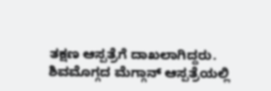ತಕ್ಷಣ ಆಸ್ಪತ್ರೆಗೆ ದಾಖಲಾಗಿದ್ದರು.  ಶಿವಮೊಗ್ಗದ ಮೆಗ್ಗಾನ್ ಆಸ್ಪತ್ರೆಯಲ್ಲಿ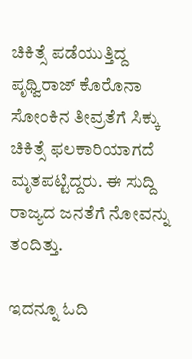ಚಿಕಿತ್ಸೆ ಪಡೆಯುತ್ತಿದ್ದ ಪೃಥ್ವಿರಾಜ್ ಕೊರೊನಾ ಸೋಂಕಿನ ತೀವ್ರತೆಗೆ ಸಿಕ್ಕು ಚಿಕಿತ್ಸೆ ಫಲಕಾರಿಯಾಗದೆ ಮೃತಪಟ್ಟಿದ್ದರು. ಈ ಸುದ್ದಿ ರಾಜ್ಯದ ಜನತೆಗೆ ನೋವನ್ನು ತಂದಿತ್ತು.

ಇದನ್ನೂ ಓದಿ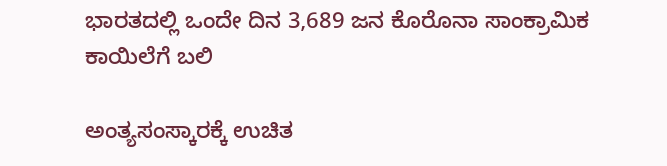ಭಾರತದಲ್ಲಿ ಒಂದೇ ದಿನ 3,689 ಜನ ಕೊರೊನಾ ಸಾಂಕ್ರಾಮಿಕ ಕಾಯಿಲೆಗೆ ಬಲಿ

ಅಂತ್ಯಸಂಸ್ಕಾರಕ್ಕೆ ಉಚಿತ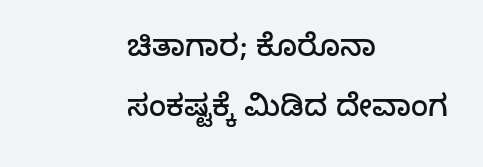ಚಿತಾಗಾರ; ಕೊರೊನಾ ಸಂಕಷ್ಟಕ್ಕೆ ಮಿಡಿದ ದೇವಾಂಗ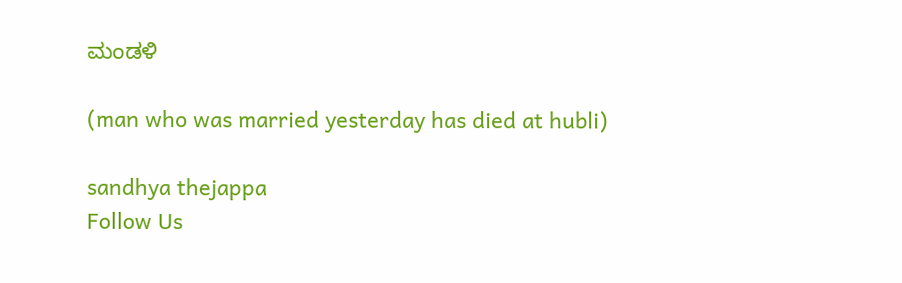ಮಂಡಳಿ

(man who was married yesterday has died at hubli)

sandhya thejappa
Follow Us